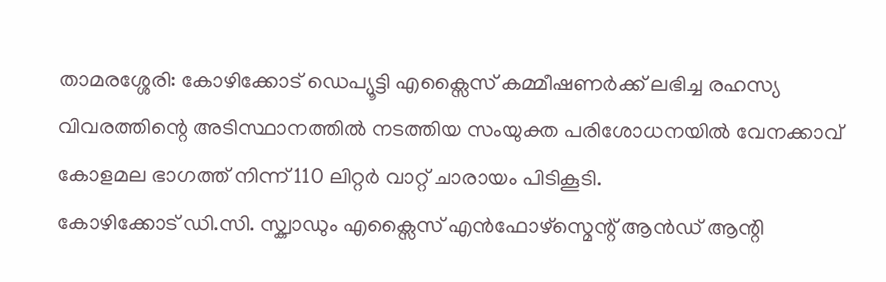താമരശ്ശേരി: കോഴിക്കോട് ഡെപ്യൂട്ടി എക്സൈസ് കമ്മീഷണർക്ക് ലഭിച്ച രഹസ്യ വിവരത്തിന്റെ അടിസ്ഥാനത്തിൽ നടത്തിയ സംയുക്ത പരിശോധനയിൽ വേനക്കാവ് കോളമല ഭാഗത്ത് നിന്ന് 110 ലിറ്റർ വാറ്റ് ചാരായം പിടികൂടി.
കോഴിക്കോട് ഡി.സി. സ്ക്വാഡും എക്സൈസ് എൻഫോഴ്സ്മെന്റ് ആൻഡ് ആന്റി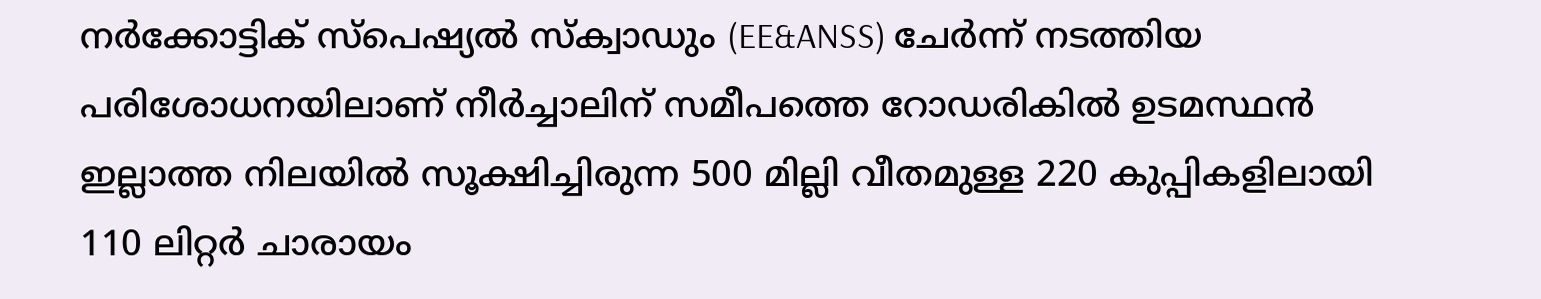നർക്കോട്ടിക് സ്പെഷ്യൽ സ്ക്വാഡും (EE&ANSS) ചേർന്ന് നടത്തിയ പരിശോധനയിലാണ് നീർച്ചാലിന് സമീപത്തെ റോഡരികിൽ ഉടമസ്ഥൻ ഇല്ലാത്ത നിലയിൽ സൂക്ഷിച്ചിരുന്ന 500 മില്ലി വീതമുള്ള 220 കുപ്പികളിലായി 110 ലിറ്റർ ചാരായം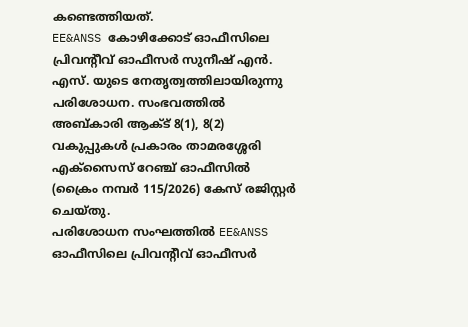കണ്ടെത്തിയത്.
EE&ANSS കോഴിക്കോട് ഓഫീസിലെ പ്രിവന്റീവ് ഓഫീസർ സുനീഷ് എൻ. എസ്. യുടെ നേതൃത്വത്തിലായിരുന്നു പരിശോധന. സംഭവത്തിൽ അബ്കാരി ആക്ട് 8(1), 8(2) വകുപ്പുകൾ പ്രകാരം താമരശ്ശേരി എക്സൈസ് റേഞ്ച് ഓഫീസിൽ (ക്രൈം നമ്പർ 115/2026) കേസ് രജിസ്റ്റർ ചെയ്തു.
പരിശോധന സംഘത്തിൽ EE&ANSS ഓഫീസിലെ പ്രിവന്റീവ് ഓഫീസർ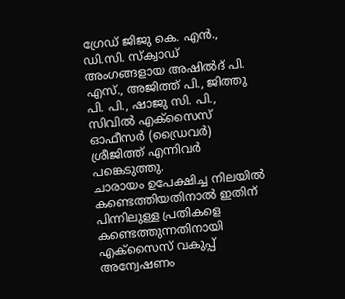ഗ്രേഡ് ജിജു കെ. എൻ., ഡി.സി. സ്ക്വാഡ് അംഗങ്ങളായ അഷിൽദ് പി. എസ്., അജിത്ത് പി., ജിത്തു പി. പി., ഷാജു സി. പി., സിവിൽ എക്സൈസ് ഓഫീസർ (ഡ്രൈവർ) ശ്രീജിത്ത് എന്നിവർ പങ്കെടുത്തു.
ചാരായം ഉപേക്ഷിച്ച നിലയിൽ കണ്ടെത്തിയതിനാൽ ഇതിന് പിന്നിലുള്ള പ്രതികളെ കണ്ടെത്തുന്നതിനായി എക്സൈസ് വകുപ്പ് അന്വേഷണം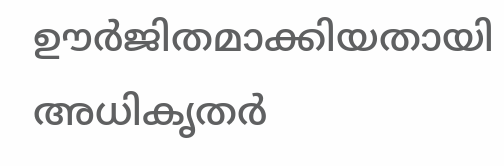ഊർജിതമാക്കിയതായി അധികൃതർ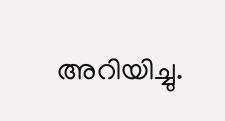അറിയിച്ചു.